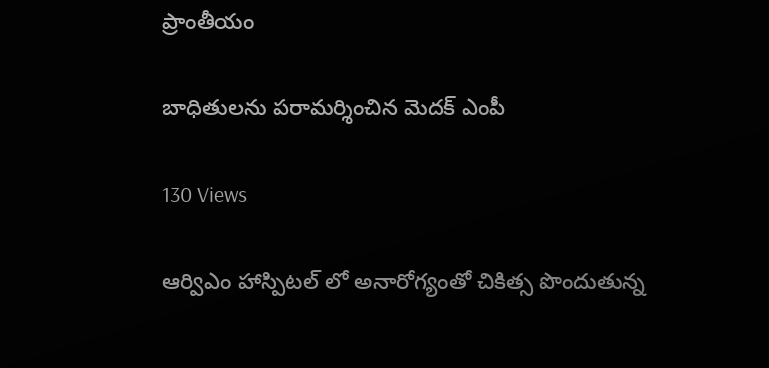ప్రాంతీయం

బాధితులను పరామర్శించిన మెదక్ ఎంపీ

130 Views

ఆర్విఎం హాస్పిటల్ లో అనారోగ్యంతో చికిత్స పొందుతున్న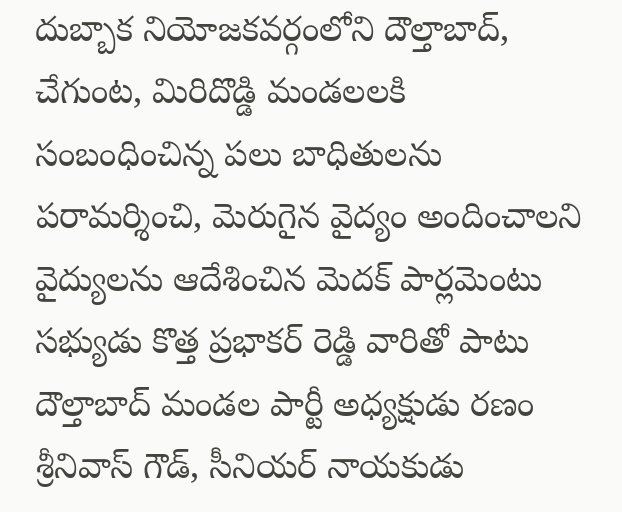దుబ్బాక నియోజకవర్గంలోని దౌల్తాబాద్, చేగుంట, మిరిదొడ్డి మండలలకి సంబంధించిన్న పలు బాధితులను పరామర్శించి, మెరుగైన వైద్యం అందించాలని వైద్యులను ఆదేశించిన మెదక్ పార్లమెంటు సభ్యుడు కొత్త ప్రభాకర్ రెడ్డి వారితో పాటు దౌల్తాబాద్ మండల పార్టీ అధ్యక్షుడు రణం శ్రీనివాస్ గౌడ్, సీనియర్ నాయకుడు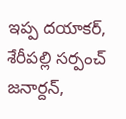ఇప్ప దయాకర్, శేరీపల్లి సర్పంచ్ జనార్దన్,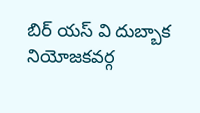బిర్ యస్ వి దుబ్బాక నియోజకవర్గ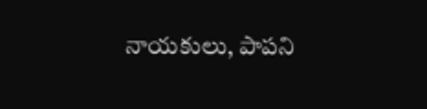నాయకులు, పాపని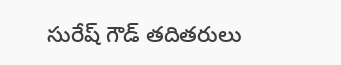సురేష్ గౌడ్ తదితరులు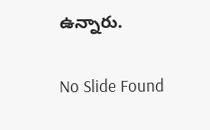ఉన్నారు.

No Slide Found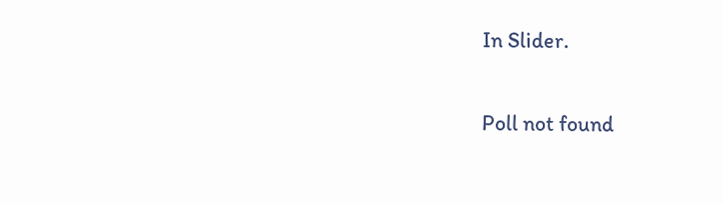In Slider.

Poll not found